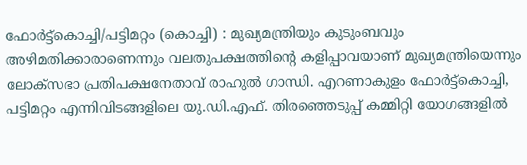ഫോർട്ട്കൊച്ചി/പട്ടിമറ്റം (കൊച്ചി) : മുഖ്യമന്ത്രിയും കുടുംബവും അഴിമതിക്കാരാണെന്നും വലതുപക്ഷത്തിന്റെ കളിപ്പാവയാണ് മുഖ്യമന്ത്രിയെന്നും ലോക്സഭാ പ്രതിപക്ഷനേതാവ് രാഹുൽ ഗാന്ധി. എറണാകുളം ഫോർട്ട്കൊച്ചി, പട്ടിമറ്റം എന്നിവിടങ്ങളിലെ യു.ഡി.എഫ്. തിരഞ്ഞെടുപ്പ് കമ്മിറ്റി യോഗങ്ങളിൽ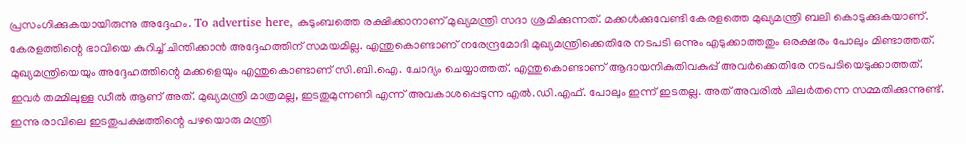പ്രസംഗിക്കുകയായിരുന്നു അദ്ദേഹം. To advertise here, കുടുംബത്തെ രക്ഷിക്കാനാണ് മുഖ്യമന്ത്രി സദാ ശ്രമിക്കുന്നത്. മക്കൾക്കുവേണ്ടി കേരളത്തെ മുഖ്യമന്ത്രി ബലി കൊടുക്കുകയാണ്. കേരളത്തിന്റെ ഭാവിയെ കുറിച്ച് ചിന്തിക്കാൻ അദ്ദേഹത്തിന് സമയമില്ല. എന്തുകൊണ്ടാണ് നരേന്ദ്രമോദി മുഖ്യമന്ത്രിക്കെതിരേ നടപടി ഒന്നും എടുക്കാത്തതും ഒരക്ഷരം പോലും മിണ്ടാത്തത്. മുഖ്യമന്ത്രിയെയും അദ്ദേഹത്തിന്റെ മക്കളെയും എന്തുകൊണ്ടാണ് സി.ബി.ഐ. ചോദ്യം ചെയ്യാത്തത്. എന്തുകൊണ്ടാണ് ആദായനികുതിവകുപ്പ് അവർക്കെതിരേ നടപടിയെടുക്കാത്തത്. ഇവർ തമ്മിലുള്ള ഡീൽ ആണ് അത്. മുഖ്യമന്ത്രി മാത്രമല്ല, ഇടതുമുന്നണി എന്ന് അവകാശപ്പെടുന്ന എൽ.ഡി.എഫ്. പോലും ഇന്ന് ഇടതല്ല. അത് അവരിൽ ചിലർതന്നെ സമ്മതിക്കുന്നുണ്ട്. ഇന്നു രാവിലെ ഇടതുപക്ഷത്തിന്റെ പഴയൊരു മന്ത്രി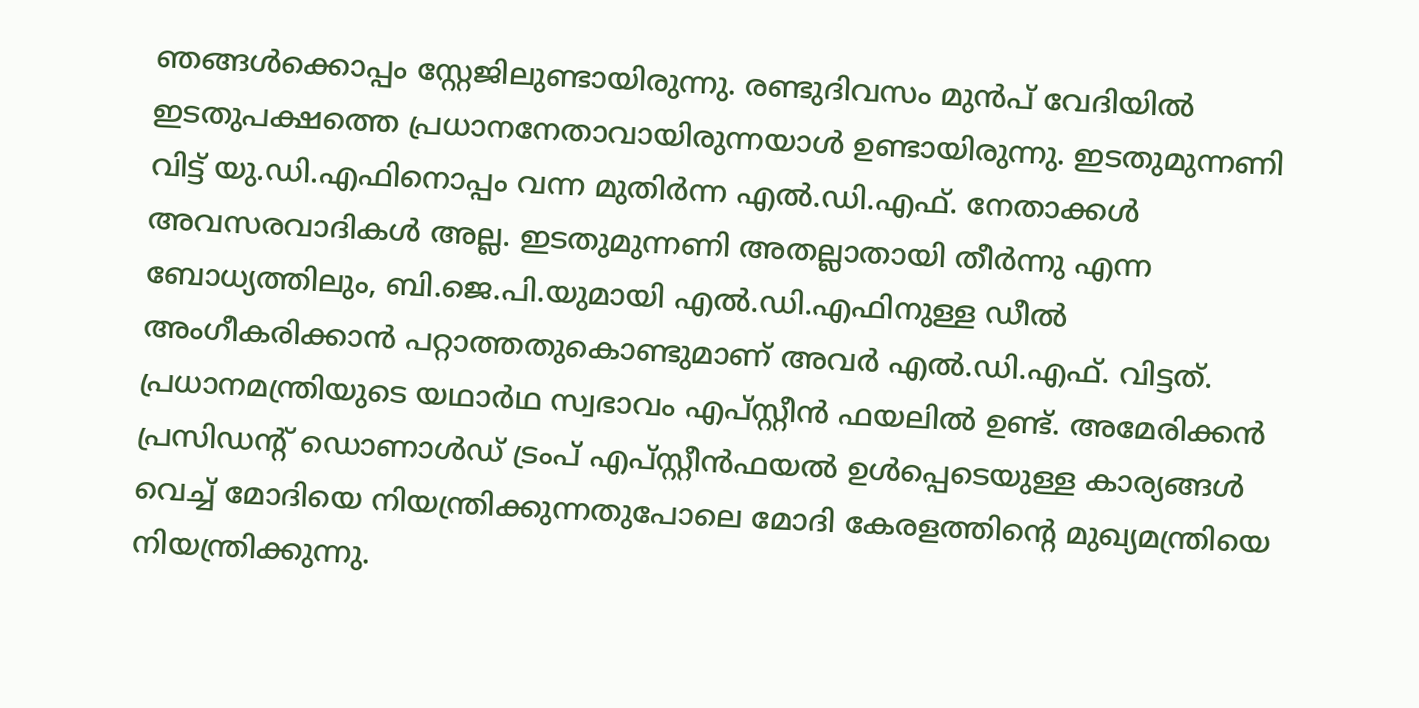ഞങ്ങൾക്കൊപ്പം സ്റ്റേജിലുണ്ടായിരുന്നു. രണ്ടുദിവസം മുൻപ് വേദിയിൽ ഇടതുപക്ഷത്തെ പ്രധാനനേതാവായിരുന്നയാൾ ഉണ്ടായിരുന്നു. ഇടതുമുന്നണി വിട്ട് യു.ഡി.എഫിനൊപ്പം വന്ന മുതിർന്ന എൽ.ഡി.എഫ്. നേതാക്കൾ അവസരവാദികൾ അല്ല. ഇടതുമുന്നണി അതല്ലാതായി തീർന്നു എന്ന ബോധ്യത്തിലും, ബി.ജെ.പി.യുമായി എൽ.ഡി.എഫിനുള്ള ഡീൽ അംഗീകരിക്കാൻ പറ്റാത്തതുകൊണ്ടുമാണ് അവർ എൽ.ഡി.എഫ്. വിട്ടത്. പ്രധാനമന്ത്രിയുടെ യഥാർഥ സ്വഭാവം എപ്സ്റ്റീൻ ഫയലിൽ ഉണ്ട്. അമേരിക്കൻ പ്രസിഡന്റ് ഡൊണാൾഡ് ട്രംപ് എപ്സ്റ്റീൻഫയൽ ഉൾപ്പെടെയുള്ള കാര്യങ്ങൾ വെച്ച് മോദിയെ നിയന്ത്രിക്കുന്നതുപോലെ മോദി കേരളത്തിന്റെ മുഖ്യമന്ത്രിയെ നിയന്ത്രിക്കുന്നു.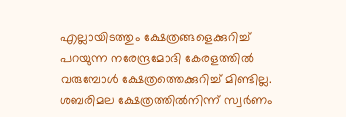എല്ലായിടത്തും ക്ഷേത്രങ്ങളെക്കുറിച്ച് പറയുന്ന നരേന്ദ്രമോദി കേരളത്തിൽ വരുമ്പോൾ ക്ഷേത്രത്തെക്കുറിച്ച് മിണ്ടില്ല. ശബരിമല ക്ഷേത്രത്തിൽനിന്ന് സ്വർണം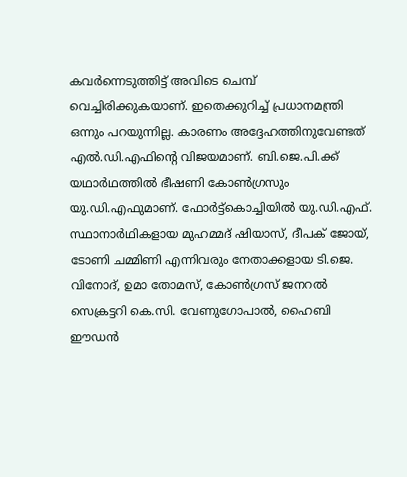കവർന്നെടുത്തിട്ട് അവിടെ ചെമ്പ് വെച്ചിരിക്കുകയാണ്. ഇതെക്കുറിച്ച് പ്രധാനമന്ത്രി ഒന്നും പറയുന്നില്ല. കാരണം അദ്ദേഹത്തിനുവേണ്ടത് എൽ.ഡി.എഫിന്റെ വിജയമാണ്. ബി.ജെ.പി.ക്ക് യഥാർഥത്തിൽ ഭീഷണി കോൺഗ്രസും യു.ഡി.എഫുമാണ്. ഫോർട്ട്കൊച്ചിയിൽ യു.ഡി.എഫ്. സ്ഥാനാർഥികളായ മുഹമ്മദ് ഷിയാസ്, ദീപക് ജോയ്, ടോണി ചമ്മിണി എന്നിവരും നേതാക്കളായ ടി.ജെ. വിനോദ്, ഉമാ തോമസ്, കോൺഗ്രസ് ജനറൽ സെക്രട്ടറി കെ.സി. വേണുഗോപാൽ, ഹൈബി ഈഡൻ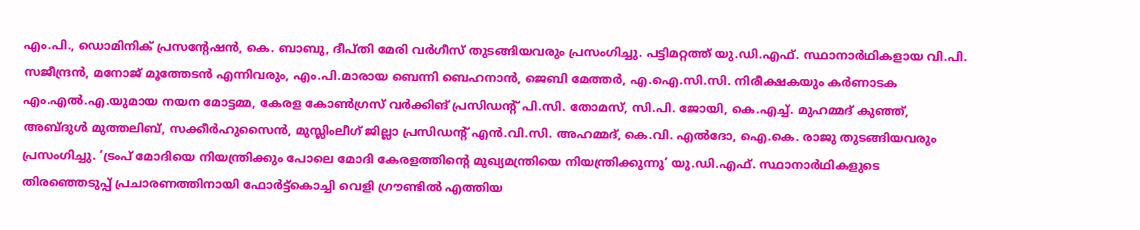എം.പി., ഡൊമിനിക് പ്രസന്റേഷൻ, കെ. ബാബു, ദീപ്തി മേരി വർഗീസ് തുടങ്ങിയവരും പ്രസംഗിച്ചു. പട്ടിമറ്റത്ത് യു.ഡി.എഫ്. സ്ഥാനാർഥികളായ വി.പി. സജീന്ദ്രൻ, മനോജ് മൂത്തേടൻ എന്നിവരും, എം.പി.മാരായ ബെന്നി ബെഹനാൻ, ജെബി മേത്തർ, എ.ഐ.സി.സി. നിരീക്ഷകയും കർണാടക എം.എൽ.എ.യുമായ നയന മോട്ടമ്മ, കേരള കോൺഗ്രസ് വർക്കിങ് പ്രസിഡന്റ് പി.സി. തോമസ്, സി.പി. ജോയി, കെ.എച്ച്. മുഹമ്മദ് കുഞ്ഞ്, അബ്ദുൾ മുത്തലിബ്, സക്കീർഹുസൈൻ, മുസ്ലിംലീഗ് ജില്ലാ പ്രസിഡന്റ് എൻ.വി.സി. അഹമ്മദ്, കെ.വി. എൽദോ, ഐ.കെ. രാജു തുടങ്ങിയവരും പ്രസംഗിച്ചു. ‘ട്രംപ് മോദിയെ നിയന്ത്രിക്കും പോലെ മോദി കേരളത്തിന്റെ മുഖ്യമന്ത്രിയെ നിയന്ത്രിക്കുന്നു’ യു.ഡി.എഫ്. സ്ഥാനാർഥികളുടെ തിരഞ്ഞെടുപ്പ് പ്രചാരണത്തിനായി ഫോർട്ട്കൊച്ചി വെളി ഗ്രൗണ്ടിൽ എത്തിയ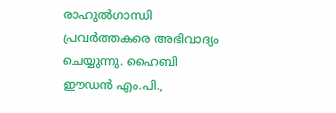രാഹുൽഗാന്ധി പ്രവർത്തകരെ അഭിവാദ്യം ചെയ്യുന്നു. ഹൈബി ഈഡൻ എം.പി.,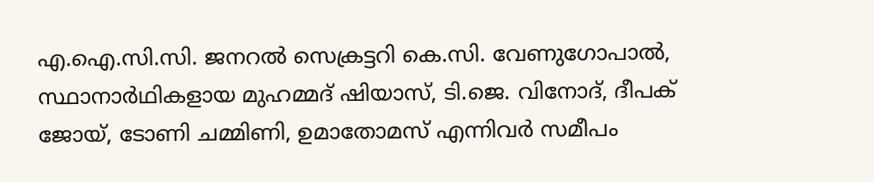എ.ഐ.സി.സി. ജനറൽ സെക്രട്ടറി കെ.സി. വേണുഗോപാൽ, സ്ഥാനാർഥികളായ മുഹമ്മദ് ഷിയാസ്, ടി.ജെ. വിനോദ്, ദീപക് ജോയ്, ടോണി ചമ്മിണി, ഉമാതോമസ് എന്നിവർ സമീപം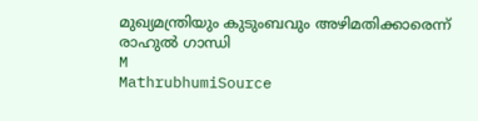മുഖ്യമന്ത്രിയും കുടുംബവും അഴിമതിക്കാരെന്ന് രാഹുൽ ഗാന്ധി
M
MathrubhumiSource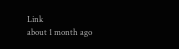Link
about 1 month ago